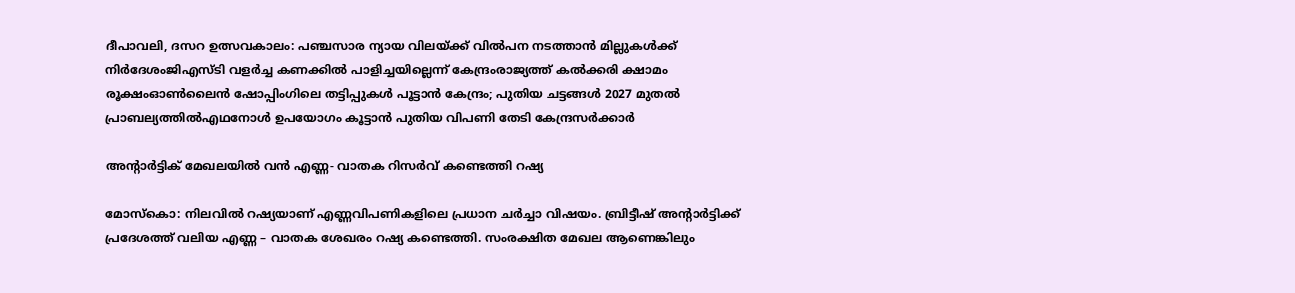ദീപാവലി, ദസറ ഉത്സവകാലം: പഞ്ചസാര ന്യായ വിലയ്ക്ക് വിൽപന നടത്താൻ മില്ലുകൾക്ക് നിർദേശംജിഎസ്ടി വളര്‍ച്ച കണക്കില്‍ പാളിച്ചയില്ലെന്ന് കേന്ദ്രംരാജ്യത്ത് കൽക്കരി ക്ഷാമം രൂക്ഷംഓൺലൈൻ ഷോപ്പിംഗിലെ തട്ടിപ്പുകൾ പൂട്ടാൻ കേന്ദ്രം; പുതിയ ചട്ടങ്ങൾ 2027 മുതൽ പ്രാബല്യത്തിൽഎഥനോള്‍ ഉപയോഗം കൂട്ടാൻ പുതിയ വിപണി തേടി കേന്ദ്രസർക്കാർ

അന്റാർട്ടിക് മേഖലയിൽ വൻ എണ്ണ- വാതക റിസർവ് കണ്ടെത്തി റഷ്യ

മോസ്കൊ: നിലവിൽ റഷ്യയാണ് എണ്ണവിപണികളിലെ പ്രധാന ചർച്ചാ വിഷയം. ബ്രിട്ടീഷ് അന്റാർട്ടിക്ക് പ്രദേശത്ത് വലിയ എണ്ണ – വാതക ശേഖരം റഷ്യ കണ്ടെത്തി. സംരക്ഷിത മേഖല ആണെങ്കിലും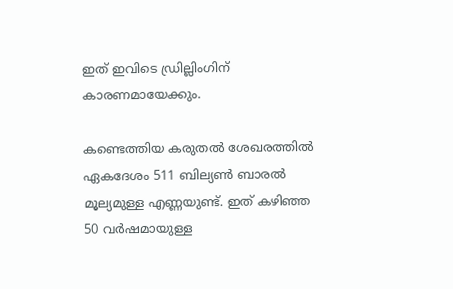ഇത് ഇവിടെ ഡ്രില്ലിംഗിന് കാരണമായേക്കും.

കണ്ടെത്തിയ കരുതൽ ശേഖരത്തിൽ ഏകദേശം 511 ബില്യൺ ബാരൽ മൂല്യമുള്ള എണ്ണയുണ്ട്. ഇത് കഴിഞ്ഞ 50 വർഷമായുള്ള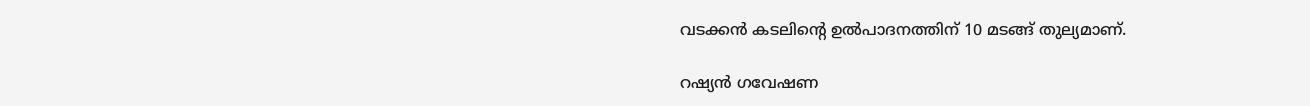വടക്കൻ കടലിന്റെ ഉൽപാദനത്തിന് 10 മടങ്ങ് തുല്യമാണ്.

റഷ്യൻ ഗവേഷണ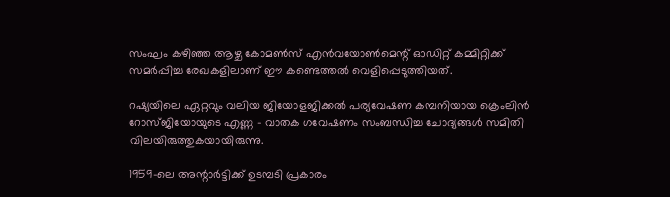സംഘം കഴിഞ്ഞ ആഴ്ച കോമൺസ് എൻവയോൺമെന്റ് ഓഡിറ്റ് കമ്മിറ്റിക്ക് സമർപ്പിച്ച രേഖകളിലാണ് ഈ കണ്ടെത്തൽ വെളിപ്പെടുത്തിയത്.

റഷ്യയിലെ ഏറ്റവും വലിയ ജിയോളജിക്കൽ പര്യവേഷണ കമ്പനിയായ ക്രെംലിൻ റോസ്ജിയോയുടെ എണ്ണ – വാതക ഗവേഷണം സംബന്ധിച്ച ചോദ്യങ്ങൾ സമിതി വിലയിരുത്തുകയായിരുന്നു.

1959-ലെ അന്റാർട്ടിക്ക് ഉടമ്പടി പ്രകാരം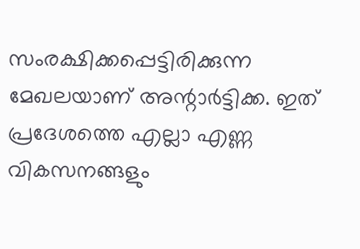സംരക്ഷിക്കപ്പെട്ടിരിക്കുന്ന മേഖലയാണ് അന്റാർട്ടിക്ക. ഇത് പ്രദേശത്തെ എല്ലാ എണ്ണ വികസനങ്ങളും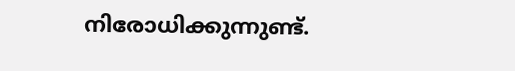നിരോധിക്കുന്നുണ്ട്.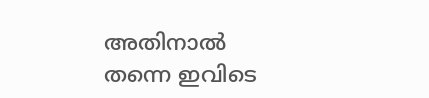അ‌തിനാൽ തന്നെ ഇവിടെ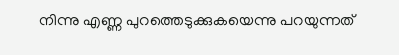നിന്നു എണ്ണ പുറത്തെടുക്കുകയെന്നു പറയുന്നത്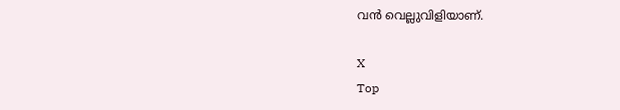വൻ വെല്ലുവിളിയാണ്.

X
Top